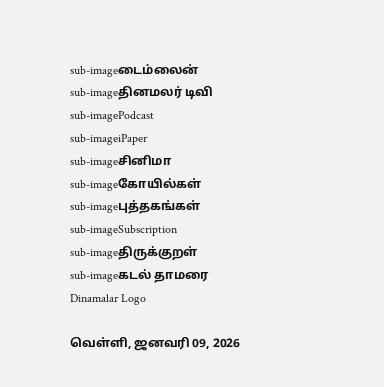sub-imageடைம்லைன்
sub-imageதினமலர் டிவி
sub-imagePodcast
sub-imageiPaper
sub-imageசினிமா
sub-imageகோயில்கள்
sub-imageபுத்தகங்கள்
sub-imageSubscription
sub-imageதிருக்குறள்
sub-imageகடல் தாமரை
Dinamalar Logo

வெள்ளி, ஜனவரி 09, 2026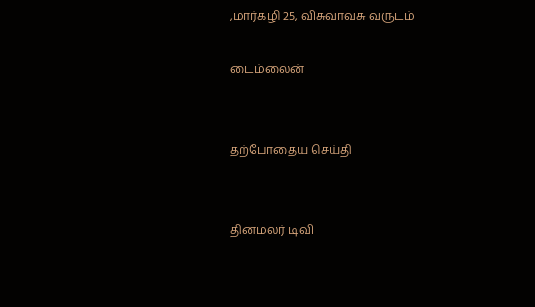,மார்கழி 25, விசுவாவசு வருடம்

டைம்லைன்


தற்போதைய செய்தி


தினமலர் டிவி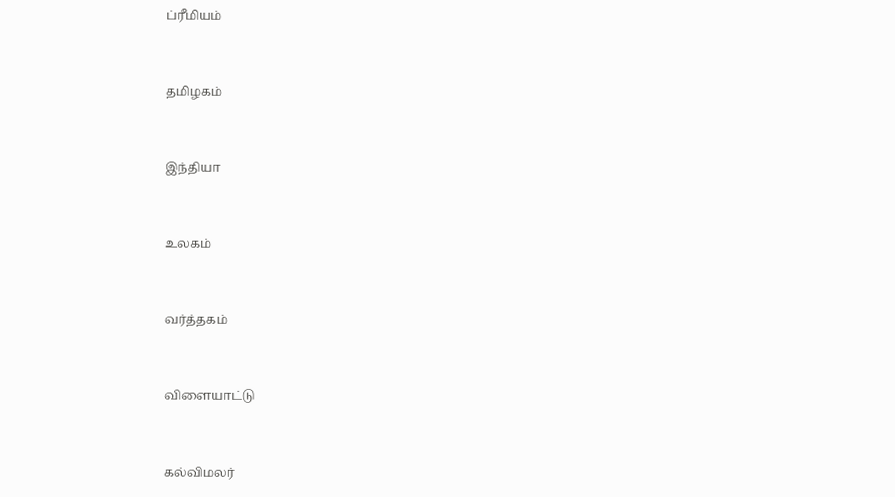ப்ரீமியம்


தமிழகம்


இந்தியா


உலகம்


வர்த்தகம்


விளையாட்டு


கல்விமலர்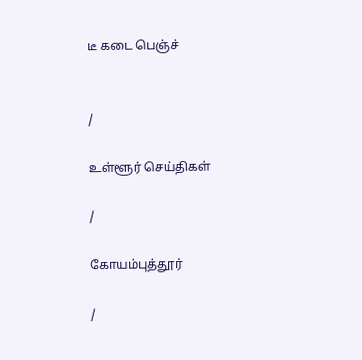டீ கடை பெஞ்ச்


/

உள்ளூர் செய்திகள்

/

கோயம்புத்தூர்

/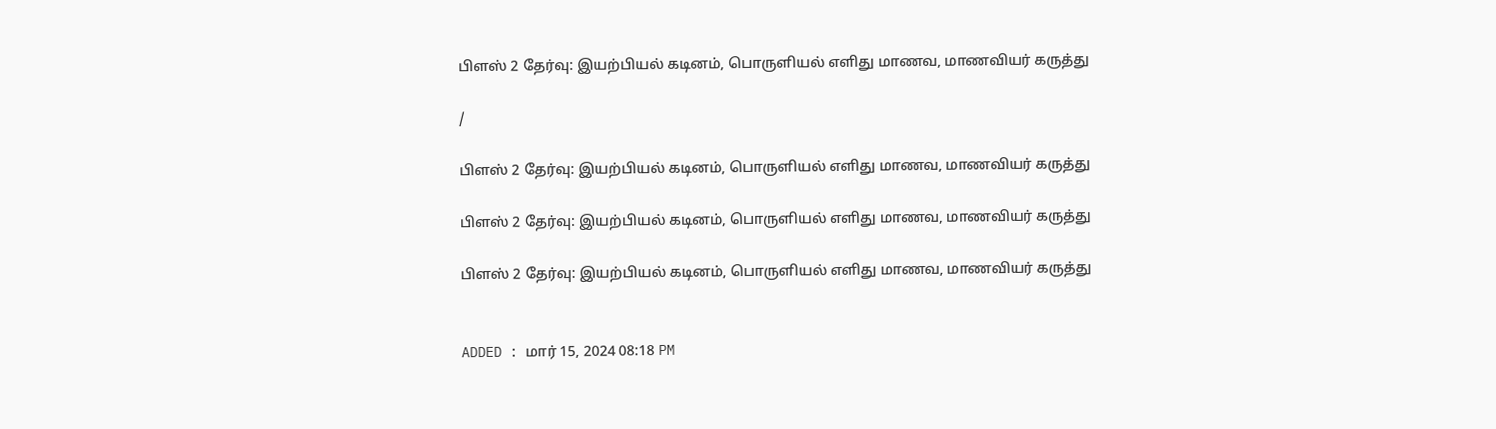பிளஸ் 2 தேர்வு: இயற்பியல் கடினம், பொருளியல் எளிது மாணவ, மாணவியர் கருத்து

/

பிளஸ் 2 தேர்வு: இயற்பியல் கடினம், பொருளியல் எளிது மாணவ, மாணவியர் கருத்து

பிளஸ் 2 தேர்வு: இயற்பியல் கடினம், பொருளியல் எளிது மாணவ, மாணவியர் கருத்து

பிளஸ் 2 தேர்வு: இயற்பியல் கடினம், பொருளியல் எளிது மாணவ, மாணவியர் கருத்து


ADDED : மார் 15, 2024 08:18 PM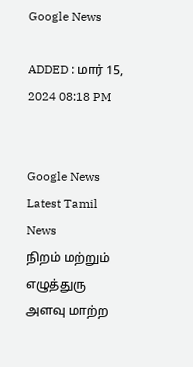Google News

ADDED : மார் 15, 2024 08:18 PM


Google News
Latest Tamil News
நிறம் மற்றும் எழுத்துரு அளவு மாற்ற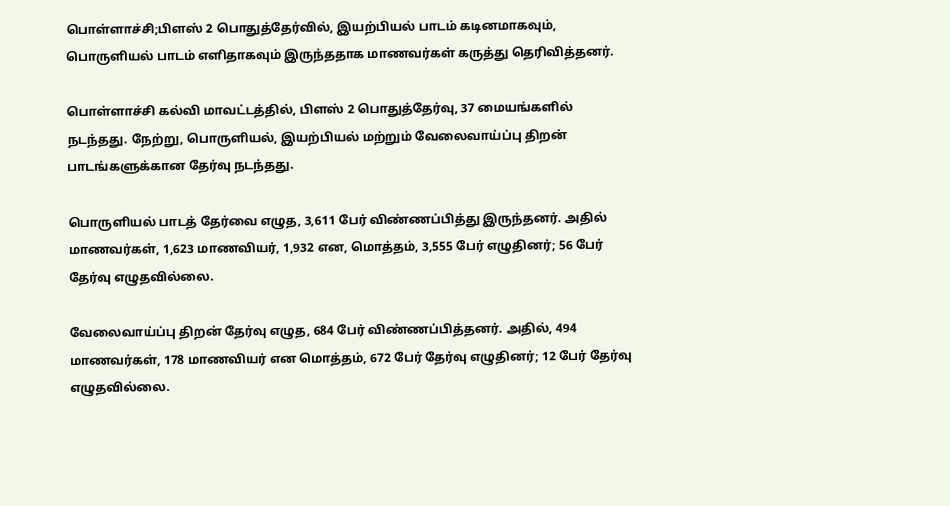பொள்ளாச்சி;பிளஸ் 2 பொதுத்தேர்வில், இயற்பியல் பாடம் கடினமாகவும், பொருளியல் பாடம் எளிதாகவும் இருந்ததாக மாணவர்கள் கருத்து தெரிவித்தனர்.

பொள்ளாச்சி கல்வி மாவட்டத்தில், பிளஸ் 2 பொதுத்தேர்வு, 37 மையங்களில் நடந்தது. நேற்று, பொருளியல், இயற்பியல் மற்றும் வேலைவாய்ப்பு திறன் பாடங்களுக்கான தேர்வு நடந்தது.

பொருளியல் பாடத் தேர்வை எழுத, 3,611 பேர் விண்ணப்பித்து இருந்தனர். அதில் மாணவர்கள், 1,623 மாணவியர், 1,932 என, மொத்தம், 3,555 பேர் எழுதினர்; 56 பேர் தேர்வு எழுதவில்லை.

வேலைவாய்ப்பு திறன் தேர்வு எழுத, 684 பேர் விண்ணப்பித்தனர். அதில், 494 மாணவர்கள், 178 மாணவியர் என மொத்தம், 672 பேர் தேர்வு எழுதினர்; 12 பேர் தேர்வு எழுதவில்லை.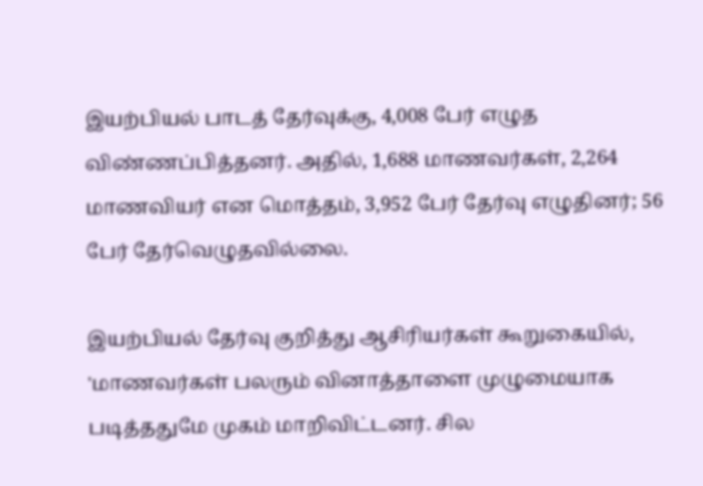இயற்பியல் பாடத் தேர்வுக்கு, 4,008 பேர் எழுத விண்ணப்பித்தனர். அதில், 1,688 மாணவர்கள், 2,264 மாணவியர் என மொத்தம், 3,952 பேர் தேர்வு எழுதினர்; 56 பேர் தேர்வெழுதவில்லை.

இயற்பியல் தேர்வு குறித்து ஆசிரியர்கள் கூறுகையில், 'மாணவர்கள் பலரும் வினாத்தாளை முழுமையாக படித்ததுமே முகம் மாறிவிட்டனர். சில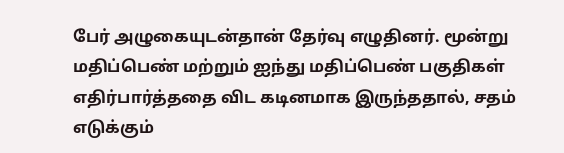பேர் அழுகையுடன்தான் தேர்வு எழுதினர். மூன்று மதிப்பெண் மற்றும் ஐந்து மதிப்பெண் பகுதிகள் எதிர்பார்த்ததை விட கடினமாக இருந்ததால், சதம் எடுக்கும்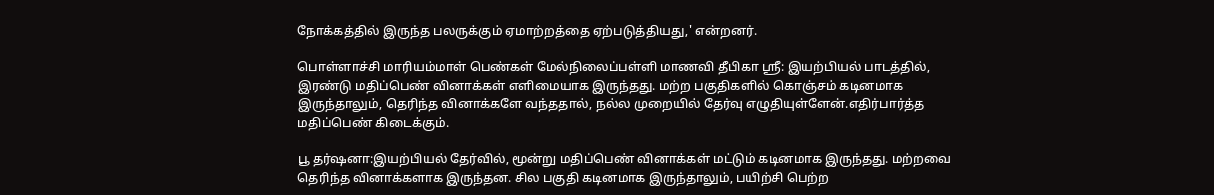நோக்கத்தில் இருந்த பலருக்கும் ஏமாற்றத்தை ஏற்படுத்தியது,' என்றனர்.

பொள்ளாச்சி மாரியம்மாள் பெண்கள் மேல்நிலைப்பள்ளி மாணவி தீபிகா ஸ்ரீ: இயற்பியல் பாடத்தில், இரண்டு மதிப்பெண் வினாக்கள் எளிமையாக இருந்தது. மற்ற பகுதிகளில் கொஞ்சம் கடினமாக இருந்தாலும், தெரிந்த வினாக்களே வந்ததால், நல்ல முறையில் தேர்வு எழுதியுள்ளேன்.எதிர்பார்த்த மதிப்பெண் கிடைக்கும்.

பூ தர்ஷனா:இயற்பியல் தேர்வில், மூன்று மதிப்பெண் வினாக்கள் மட்டும் கடினமாக இருந்தது. மற்றவை தெரிந்த வினாக்களாக இருந்தன. சில பகுதி கடினமாக இருந்தாலும், பயிற்சி பெற்ற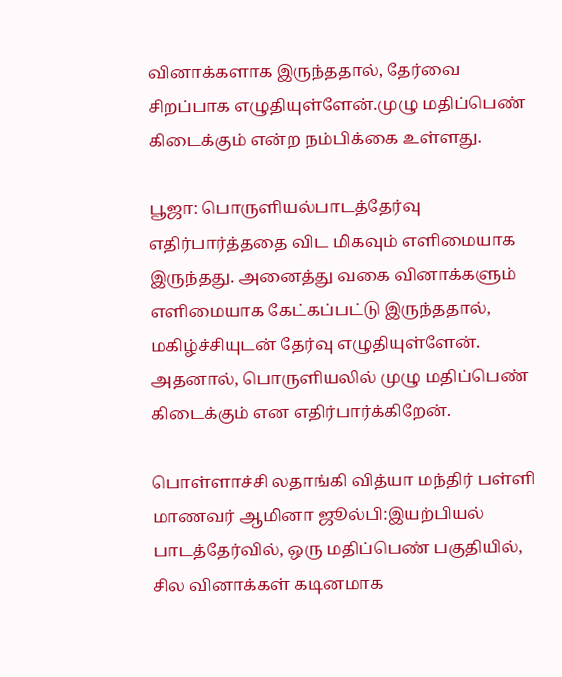வினாக்களாக இருந்ததால், தேர்வை சிறப்பாக எழுதியுள்ளேன்.முழு மதிப்பெண் கிடைக்கும் என்ற நம்பிக்கை உள்ளது.

பூஜா: பொருளியல்பாடத்தேர்வு எதிர்பார்த்ததை விட மிகவும் எளிமையாக இருந்தது. அனைத்து வகை வினாக்களும் எளிமையாக கேட்கப்பட்டு இருந்ததால், மகிழ்ச்சியுடன் தேர்வு எழுதியுள்ளேன். அதனால், பொருளியலில் முழு மதிப்பெண் கிடைக்கும் என எதிர்பார்க்கிறேன்.

பொள்ளாச்சி லதாங்கி வித்யா மந்திர் பள்ளி மாணவர் ஆமினா ஜூல்பி:இயற்பியல் பாடத்தேர்வில், ஒரு மதிப்பெண் பகுதியில், சில வினாக்கள் கடினமாக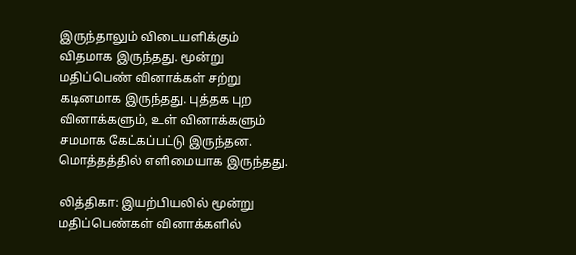இருந்தாலும் விடையளிக்கும் விதமாக இருந்தது. மூன்று மதிப்பெண் வினாக்கள் சற்று கடினமாக இருந்தது. புத்தக புற வினாக்களும், உள் வினாக்களும் சமமாக கேட்கப்பட்டு இருந்தன. மொத்தத்தில் எளிமையாக இருந்தது.

லித்திகா: இயற்பியலில் மூன்று மதிப்பெண்கள் வினாக்களில்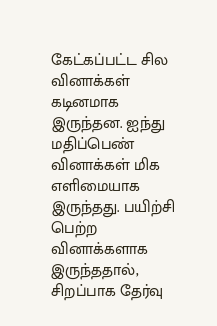கேட்கப்பட்ட சில வினாக்கள் கடினமாக இருந்தன. ஐந்து மதிப்பெண் வினாக்கள் மிக எளிமையாக இருந்தது. பயிற்சி பெற்ற வினாக்களாக இருந்ததால், சிறப்பாக தேர்வு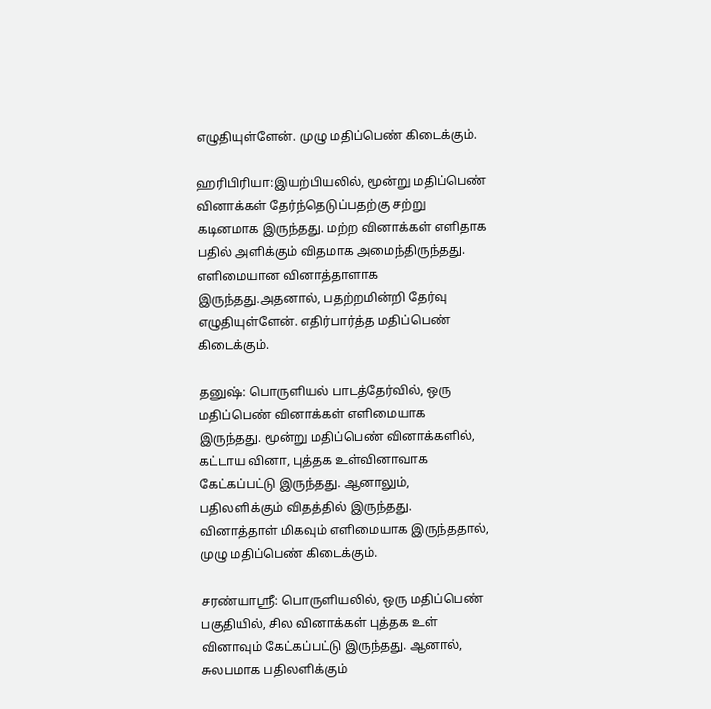எழுதியுள்ளேன். முழு மதிப்பெண் கிடைக்கும்.

ஹரிபிரியா:இயற்பியலில், மூன்று மதிப்பெண் வினாக்கள் தேர்ந்தெடுப்பதற்கு சற்று கடினமாக இருந்தது. மற்ற வினாக்கள் எளிதாக பதில் அளிக்கும் விதமாக அமைந்திருந்தது. எளிமையான வினாத்தாளாக இருந்தது.அதனால், பதற்றமின்றி தேர்வு எழுதியுள்ளேன். எதிர்பார்த்த மதிப்பெண் கிடைக்கும்.

தனுஷ்: பொருளியல் பாடத்தேர்வில், ஒரு மதிப்பெண் வினாக்கள் எளிமையாக இருந்தது. மூன்று மதிப்பெண் வினாக்களில், கட்டாய வினா, புத்தக உள்வினாவாக கேட்கப்பட்டு இருந்தது. ஆனாலும், பதிலளிக்கும் விதத்தில் இருந்தது. வினாத்தாள் மிகவும் எளிமையாக இருந்ததால், முழு மதிப்பெண் கிடைக்கும்.

சரண்யாஸ்ரீ: பொருளியலில், ஒரு மதிப்பெண் பகுதியில், சில வினாக்கள் புத்தக உள் வினாவும் கேட்கப்பட்டு இருந்தது. ஆனால், சுலபமாக பதிலளிக்கும்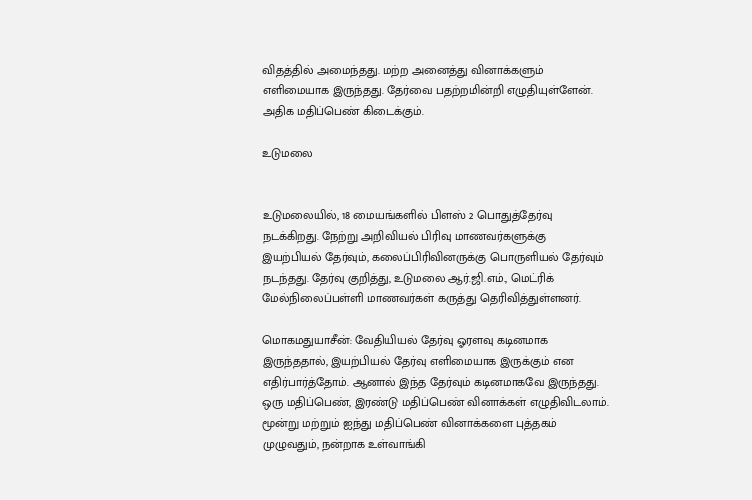விதத்தில் அமைந்தது. மற்ற அனைத்து வினாக்களும் எளிமையாக இருந்தது. தேர்வை பதற்றமின்றி எழுதியுள்ளேன். அதிக மதிப்பெண் கிடைக்கும்.

உடுமலை


உடுமலையில், 18 மையங்களில் பிளஸ் 2 பொதுத்தேர்வு நடக்கிறது. நேற்று அறிவியல் பிரிவு மாணவர்களுக்கு இயற்பியல் தேர்வும், கலைப்பிரிவினருக்கு பொருளியல் தேர்வும் நடந்தது. தேர்வு குறித்து, உடுமலை ஆர்.ஜி.எம்., மெட்ரிக் மேல்நிலைப்பள்ளி மாணவர்கள் கருத்து தெரிவித்துள்ளனர்.

மொகமதுயாசீன்: வேதியியல் தேர்வு ஓரளவு கடினமாக இருந்ததால், இயற்பியல் தேர்வு எளிமையாக இருக்கும் என எதிர்பார்த்தோம். ஆனால் இந்த தேர்வும் கடினமாகவே இருந்தது. ஒரு மதிப்பெண், இரண்டு மதிப்பெண் வினாக்கள் எழுதிவிடலாம். மூன்று மற்றும் ஐந்து மதிப்பெண் வினாக்களை புத்தகம் முழுவதும், நன்றாக உள்வாங்கி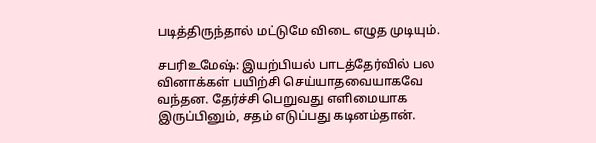படித்திருந்தால் மட்டுமே விடை எழுத முடியும்.

சபரிஉமேஷ்: இயற்பியல் பாடத்தேர்வில் பல வினாக்கள் பயிற்சி செய்யாதவையாகவே வந்தன. தேர்ச்சி பெறுவது எளிமையாக இருப்பினும், சதம் எடுப்பது கடினம்தான்.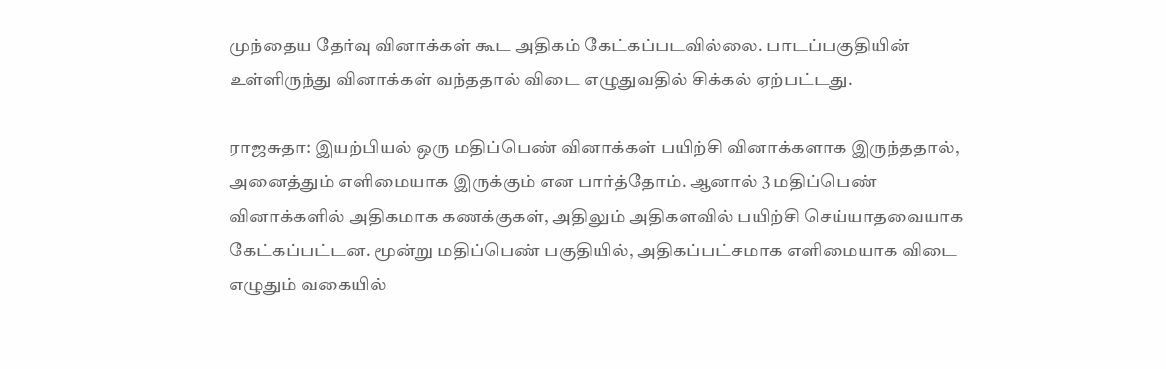முந்தைய தேர்வு வினாக்கள் கூட அதிகம் கேட்கப்படவில்லை. பாடப்பகுதியின் உள்ளிருந்து வினாக்கள் வந்ததால் விடை எழுதுவதில் சிக்கல் ஏற்பட்டது.

ராஜசுதா: இயற்பியல் ஒரு மதிப்பெண் வினாக்கள் பயிற்சி வினாக்களாக இருந்ததால், அனைத்தும் எளிமையாக இருக்கும் என பார்த்தோம். ஆனால் 3 மதிப்பெண் வினாக்களில் அதிகமாக கணக்குகள், அதிலும் அதிகளவில் பயிற்சி செய்யாதவையாக கேட்கப்பட்டன. மூன்று மதிப்பெண் பகுதியில், அதிகப்பட்சமாக எளிமையாக விடை எழுதும் வகையில்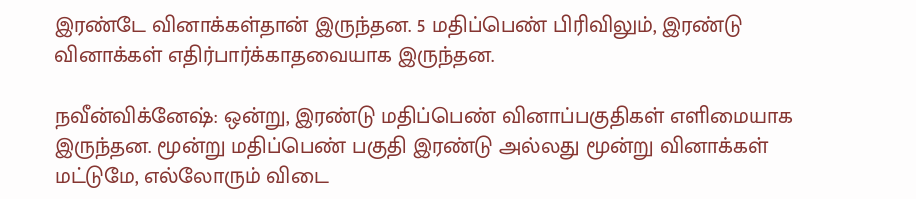இரண்டே வினாக்கள்தான் இருந்தன. 5 மதிப்பெண் பிரிவிலும், இரண்டு வினாக்கள் எதிர்பார்க்காதவையாக இருந்தன.

நவீன்விக்னேஷ்: ஒன்று, இரண்டு மதிப்பெண் வினாப்பகுதிகள் எளிமையாக இருந்தன. மூன்று மதிப்பெண் பகுதி இரண்டு அல்லது மூன்று வினாக்கள் மட்டுமே, எல்லோரும் விடை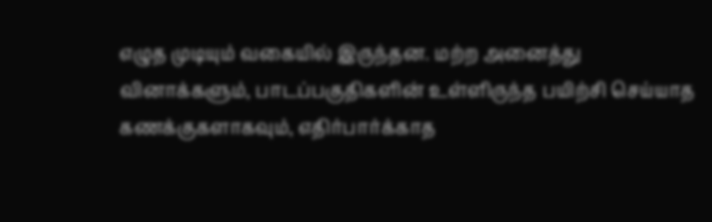எழுத முடியும் வகையில் இருந்தன. மற்ற அனைத்து வினாக்களும், பாடப்பகுதிகளின் உள்ளிருந்த பயிற்சி செய்யாத கணக்குகளாகவும், எதிர்பார்க்காத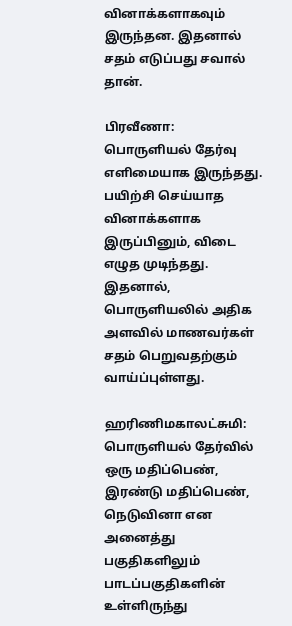வினாக்களாகவும் இருந்தன. இதனால் சதம் எடுப்பது சவால் தான்.

பிரவீணா: பொருளியல் தேர்வு எளிமையாக இருந்தது. பயிற்சி செய்யாத வினாக்களாக இருப்பினும், விடை எழுத முடிந்தது. இதனால், பொருளியலில் அதிக அளவில் மாணவர்கள் சதம் பெறுவதற்கும் வாய்ப்புள்ளது.

ஹரிணிமகாலட்சுமி: பொருளியல் தேர்வில் ஒரு மதிப்பெண், இரண்டு மதிப்பெண், நெடுவினா என அனைத்து பகுதிகளிலும் பாடப்பகுதிகளின் உள்ளிருந்து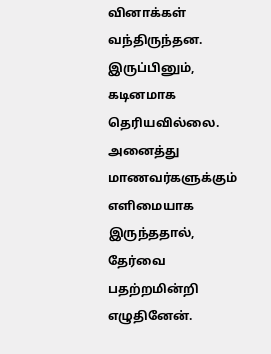வினாக்கள் வந்திருந்தன. இருப்பினும், கடினமாக தெரியவில்லை. அனைத்து மாணவர்களுக்கும் எளிமையாக இருந்ததால், தேர்வை பதற்றமின்றி எழுதினேன்.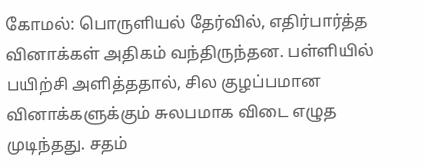கோமல்: பொருளியல் தேர்வில், எதிர்பார்த்த வினாக்கள் அதிகம் வந்திருந்தன. பள்ளியில் பயிற்சி அளித்ததால், சில குழப்பமான வினாக்களுக்கும் சுலபமாக விடை எழுத முடிந்தது. சதம்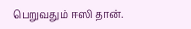பெறுவதும் ஈஸி தான்.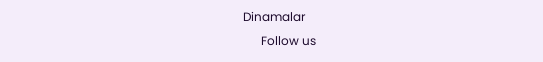Dinamalar
      Follow us